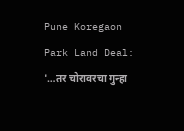Pune Koregaon Park Land Deal: '…तर चोरावरचा गुन्हा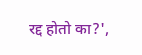रद्द होतो का?',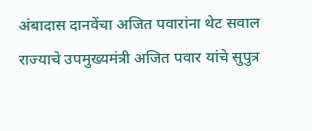अंबादास दानवेंचा अजित पवारांना थेट सवाल
राज्याचे उपमुख्यमंत्री अजित पवार यांचे सुपुत्र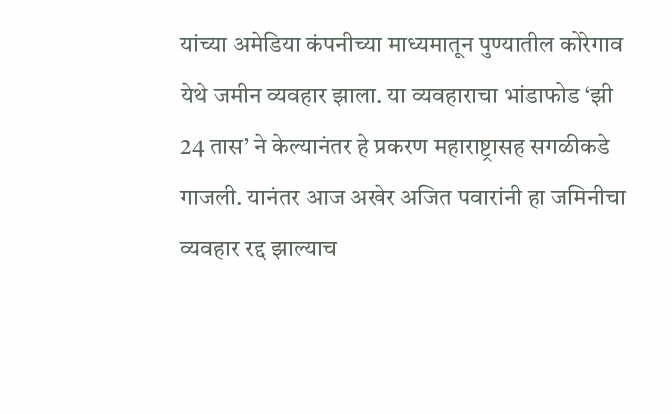यांच्या अमेडिया कंपनीच्या माध्यमातून पुण्यातील कोरेगाव येथे जमीन व्यवहार झाला. या व्यवहाराचा भांडाफोड ‘झी 24 तास’ ने केल्यानंतर हे प्रकरण महाराष्ट्रासह सगळीकडे गाजली. यानंतर आज अखेर अजित पवारांनी हा जमिनीचा व्यवहार रद्द झाल्याच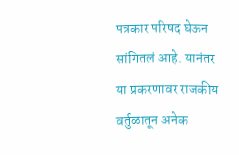पत्रकार परिषद घेऊन सांगितलं आहे. यानंतर या प्रकरणावर राजकीय वर्तुळातून अनेक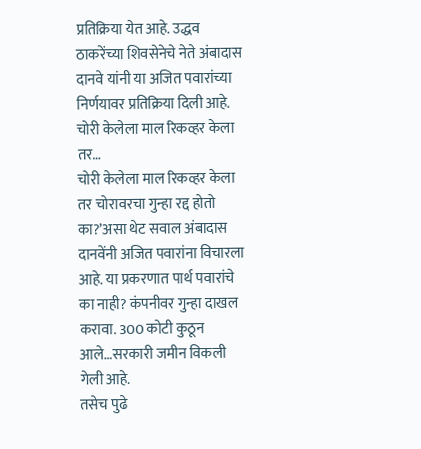प्रतिक्रिया येत आहे. उद्धव ठाकरेंच्या शिवसेनेचे नेते अंबादास दानवे यांनी या अजित पवारांच्या निर्णयावर प्रतिक्रिया दिली आहे.
चोरी केलेला माल रिकव्हर केला तर…
चोरी केलेला माल रिकव्हर केला तर चोरावरचा गुन्हा रद्द होतो का?’असा थेट सवाल अंबादास दानवेंनी अजित पवारांना विचारला आहे. या प्रकरणात पार्थ पवारांचे का नाही? कंपनीवर गुन्हा दाखल करावा. 300 कोटी कुठून आले…सरकारी जमीन विकली गेली आहे.
तसेच पुढे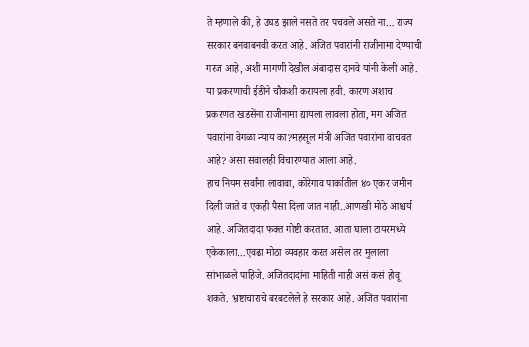ते म्हणाले की, हे उघड झाले नसते तर पचवले असते ना… राज्य सरकार बनवाबनवी करत आहे. अजित पवारांनी राजीनामा देण्याची गरज आहे, अशी मागणी देखील अंबादास दानवे यांनी केली आहे.
या प्रकरणाची ईडीने चौकशी करायला हवी. कारण अशाच प्रकरणत खडसेंना राजीनामा द्यायला लावला होता, मग अजित पवारांना वेगळा न्याय का?महसूल मंत्री अजित पवारांना वाचवत आहे? असा सवालही विचारण्यात आला आहे.
हाच नियम सर्वांना लावावा, कोरेगाव पार्कातील ४० एकर जमीन दिली जाते व एकही पैसा दिला जात नाही..आणखी मोठे आश्चर्य आहे. अजितदादा फक्त गोष्टी करतात. आता घाला टायरमध्ये एकेकाला…एवढा मोठा व्यवहार करत असेल तर मुलाला सांभाळले पाहिजे. अजितदादांना माहिती नाही असं कसं होवू शकते. भ्रष्टाचाराचे बरबटलेले हे सरकार आहे. अजित पवारांना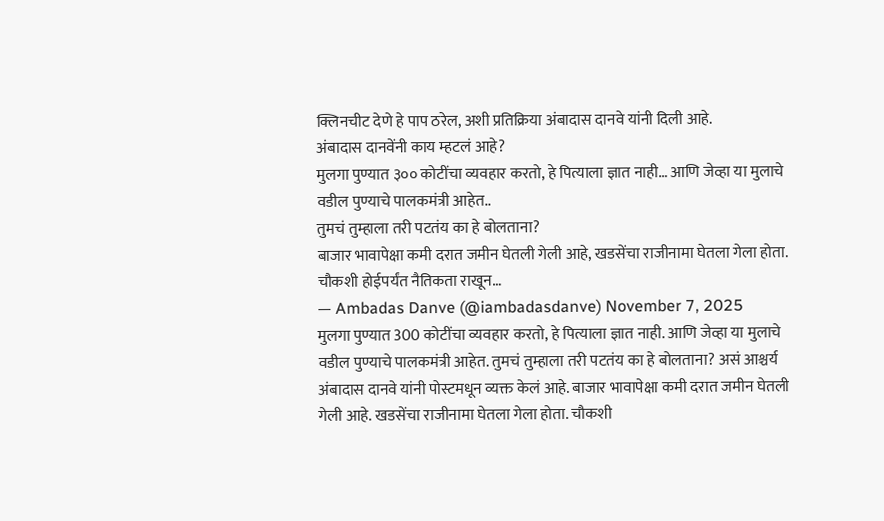क्लिनचीट देणे हे पाप ठरेल, अशी प्रतिक्रिया अंबादास दानवे यांनी दिली आहे.
अंबादास दानवेंनी काय म्हटलं आहे?
मुलगा पुण्यात ३०० कोटींचा व्यवहार करतो, हे पित्याला ज्ञात नाही… आणि जेव्हा या मुलाचे वडील पुण्याचे पालकमंत्री आहेत..
तुमचं तुम्हाला तरी पटतंय का हे बोलताना?
बाजार भावापेक्षा कमी दरात जमीन घेतली गेली आहे, खडसेंचा राजीनामा घेतला गेला होता. चौकशी होईपर्यंत नैतिकता राखून…
— Ambadas Danve (@iambadasdanve) November 7, 2025
मुलगा पुण्यात 300 कोटींचा व्यवहार करतो, हे पित्याला ज्ञात नाही. आणि जेव्हा या मुलाचे वडील पुण्याचे पालकमंत्री आहेत. तुमचं तुम्हाला तरी पटतंय का हे बोलताना? असं आश्चर्य अंबादास दानवे यांनी पोस्टमधून व्यक्त केलं आहे. बाजार भावापेक्षा कमी दरात जमीन घेतली गेली आहे. खडसेंचा राजीनामा घेतला गेला होता. चौकशी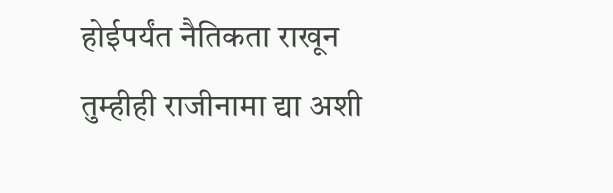होईपर्यंत नैतिकता राखून तुम्हीही राजीनामा द्या अशी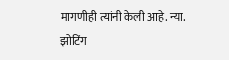मागणीही त्यांनी केली आहे. न्या. झोटिंग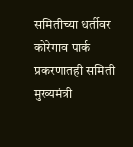समितीच्या धर्तीवर कोरेगाव पार्क प्रकरणातही समिती मुख्यमंत्री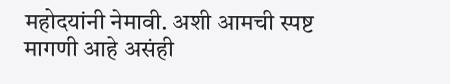महोदयांनी नेमावी. अशी आमची स्पष्ट मागणी आहे असंही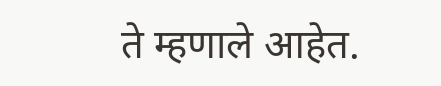ते म्हणाले आहेत.